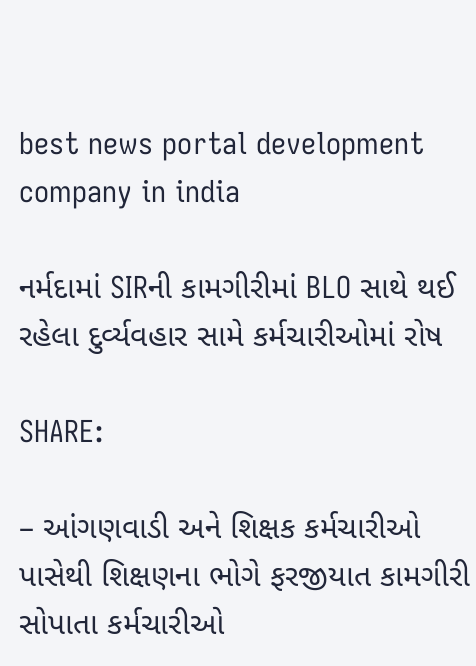best news portal development company in india

નર્મદામાં SIRની કામગીરીમાં BLO સાથે થઈ રહેલા દુર્વ્યવહાર સામે કર્મચારીઓમાં રોષ

SHARE:

– આંગણવાડી અને શિક્ષક કર્મચારીઓ પાસેથી શિક્ષણના ભોગે ફરજીયાત કામગીરી સોપાતા કર્મચારીઓ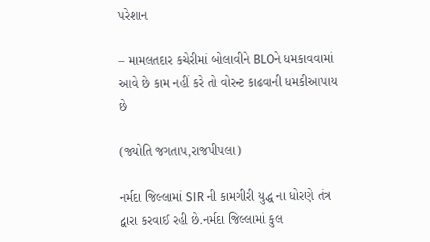પરેશાન

– મામલતદાર કચેરીમાં બોલાવીને BLOને ધમકાવવામાં આવે છે કામ નહીં કરે તો વોરન્ટ કાઢવાની ધમકીઆપાય છે

(જ્યોતિ જગતાપ,રાજપીપલા)

નર્મદા જિલ્લામાં SIR ની કામગીરી યુદ્ધ ના ધોરણે તંત્ર દ્વારા કરવાઈ રહી છે.નર્મદા જિલ્લામાં કુલ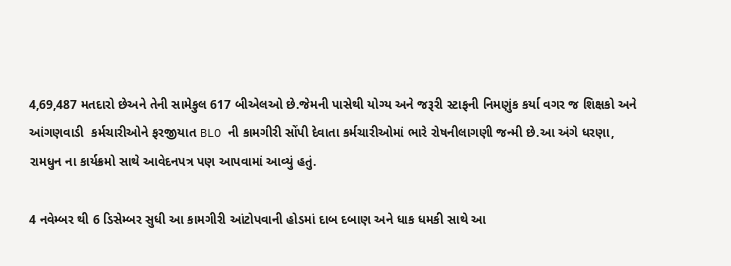4,69,487 મતદારો છેઅને તેની સામેકુલ 617 બીએલઓ છે.જેમની પાસેથી યોગ્ય અને જરૂરી સ્ટાફની નિમણુંક કર્યા વગર જ શિક્ષકો અને આંગણવાડી  કર્મચારીઓને ફરજીયાત BLO ની કામગીરી સોંપી દેવાતા કર્મચારીઓમાં ભારે રોષનીલાગણી જન્મી છે.આ અંગે ધરણા, રામધુન ના કાર્યક્રમો સાથે આવેદનપત્ર પણ આપવામાં આવ્યું હતું.

4 નવેમ્બર થી 6 ડિસેમ્બર સુધી આ કામગીરી આંટોપવાની હોડમાં દાબ દબાણ અને ધાક ધમકી સાથે આ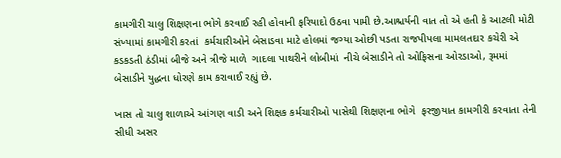કામગીરી ચાલુ શિક્ષણના ભોગે કરવાઈ રહી હોવાની ફરિયાદો ઉઠવા પામી છે.આશ્ચર્યની વાત તો એ હતી કે આટલી મોટી સંખ્યામાં કામગીરી કરતાં  કર્મચારીઓને બેસાડવા માટે હોલમાં જગ્યા ઓછી પડતા રાજપીપલા મામલતદાર કચેરી એ કડકડતી ઠંડીમાં બીજે અને ત્રીજે માળે  ગાદલા પાથરીને લોબીમાં  નીચે બેસાડીને તો ઓફિસના ઓરડાઓ, રૂમમાં બેસાડીને યુદ્ધના ધોરણે કામ કરાવાઈ રહ્યું છે.

ખાસ તો ચાલુ શાળાએ આંગણ વાડી અને શિક્ષક કર્મચારીઓ પાસેથી શિક્ષણના ભોગે  ફરજીયાત કામગીરી કરવાતા તેની સીધી અસર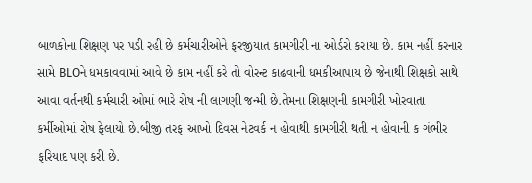બાળકોના શિક્ષણ પર પડી રહી છે કર્મચારીઓને ફરજીયાત કામગીરી ના ઓર્ડરો કરાયા છે. કામ નહીં કરનાર સામે BLOને ધમકાવવામાં આવે છે કામ નહીં કરે તો વોરન્ટ કાઢવાની ધમકીઆપાય છે જેનાથી શિક્ષકો સાથે આવા વર્તનથી કર્મચારી ઓમાં ભારે રોષ ની લાગણી જન્મી છે.તેમના શિક્ષણની કામગીરી ખોરવાતા કર્મીઓમાં રોષ ફેલાયો છે.બીજી તરફ આખો દિવસ નેટવર્ક ન હોવાથી કામગીરી થતી ન હોવાની ક ગંભીર ફરિયાદ પણ કરી છે.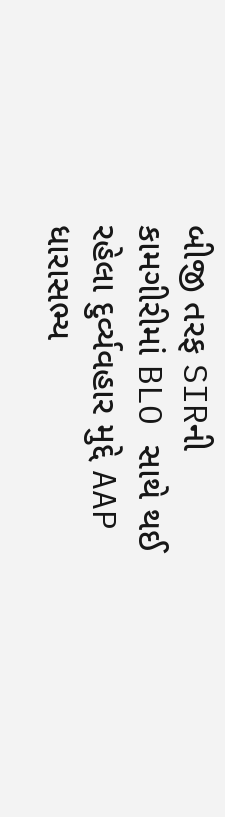બીજી તરફ SIRની કામગીરીમાં BLO સાથે થઈ રહેલા દુર્વ્યવહાર મુદ્દે AAP ધારાસભ્ય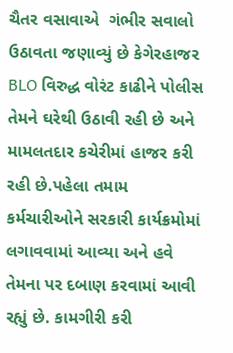ચૈતર વસાવાએ  ગંભીર સવાલો ઉઠાવતા જણાવ્યું છે કેગેરહાજર BLO વિરુદ્ધ વોરંટ કાઢીને પોલીસ તેમને ઘરેથી ઉઠાવી રહી છે અને મામલતદાર કચેરીમાં હાજર કરી રહી છે.પહેલા તમામ કર્મચારીઓને સરકારી કાર્યક્રમોમાં લગાવવામાં આવ્યા અને હવે તેમના પર દબાણ કરવામાં આવી રહ્યું છે. કામગીરી કરી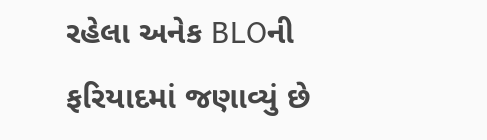રહેલા અનેક BLOની ફરિયાદમાં જણાવ્યું છે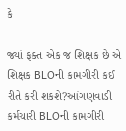કે

જ્યાં ફક્ત એક જ શિક્ષક છે એ શિક્ષક BLOની કામગીરી કઈ રીતે કરી શકશે?આંગણવાડી કર્મચારી BLOની કામગીરી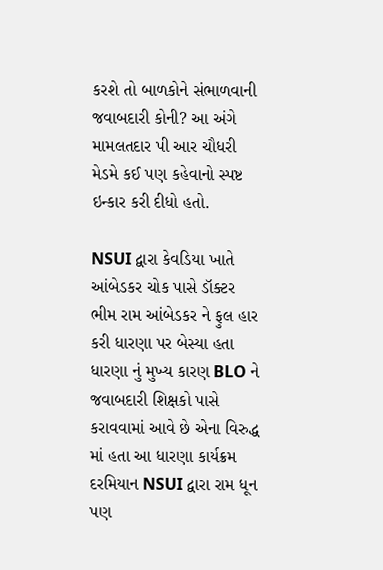કરશે તો બાળકોને સંભાળવાની જવાબદારી કોની? આ અંગે મામલતદાર પી આર ચૌધરી મેડમે કઈ પણ કહેવાનો સ્પષ્ટ ઇન્કાર કરી દીધો હતો.

NSUI દ્વારા કેવડિયા ખાતે આંબેડકર ચોક પાસે ડૉક્ટર ભીમ રામ આંબેડકર ને ફુલ હાર કરી ધારણા પર બેસ્યા હતા ધારણા નું મુખ્ય કારણ BLO ને જવાબદારી શિક્ષકો પાસે કરાવવામાં આવે છે એના વિરુદ્ધ માં હતા આ ધારણા કાર્યક્રમ દરમિયાન NSUI દ્વારા રામ ધૂન પણ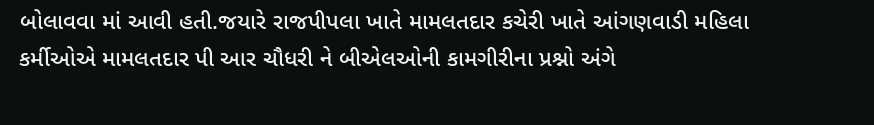બોલાવવા માં આવી હતી.જયારે રાજપીપલા ખાતે મામલતદાર કચેરી ખાતે આંગણવાડી મહિલા કર્મીઓએ મામલતદાર પી આર ચૌધરી ને બીએલઓની કામગીરીના પ્રશ્નો અંગે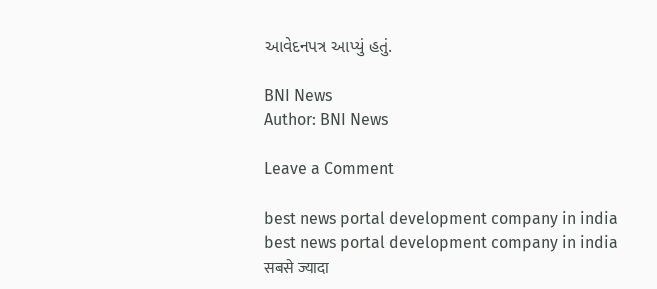આવેદનપત્ર આપ્યું હતું.

BNI News
Author: BNI News

Leave a Comment

best news portal development company in india
best news portal development company in india
सबसे ज्यादा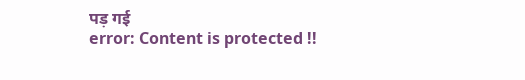पड़ गई
error: Content is protected !!